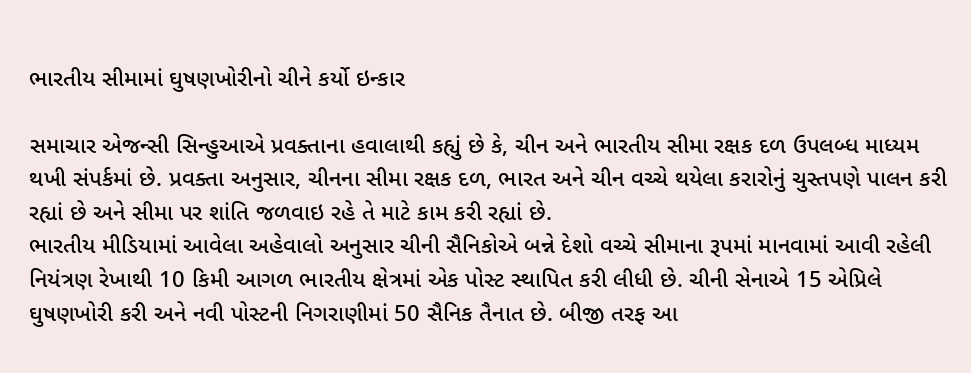ભારતીય સીમામાં ઘુષણખોરીનો ચીને કર્યો ઇન્કાર

સમાચાર એજન્સી સિન્હુઆએ પ્રવક્તાના હવાલાથી કહ્યું છે કે, ચીન અને ભારતીય સીમા રક્ષક દળ ઉપલબ્ધ માધ્યમ થખી સંપર્કમાં છે. પ્રવક્તા અનુસાર, ચીનના સીમા રક્ષક દળ, ભારત અને ચીન વચ્ચે થયેલા કરારોનું ચુસ્તપણે પાલન કરી રહ્યાં છે અને સીમા પર શાંતિ જળવાઇ રહે તે માટે કામ કરી રહ્યાં છે.
ભારતીય મીડિયામાં આવેલા અહેવાલો અનુસાર ચીની સૈનિકોએ બન્ને દેશો વચ્ચે સીમાના રૂપમાં માનવામાં આવી રહેલી નિયંત્રણ રેખાથી 10 કિમી આગળ ભારતીય ક્ષેત્રમાં એક પોસ્ટ સ્થાપિત કરી લીધી છે. ચીની સેનાએ 15 એપ્રિલે ઘુષણખોરી કરી અને નવી પોસ્ટની નિગરાણીમાં 50 સૈનિક તૈનાત છે. બીજી તરફ આ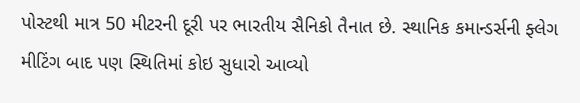પોસ્ટથી માત્ર 50 મીટરની દૂરી પર ભારતીય સૈનિકો તૈનાત છે. સ્થાનિક કમાન્ડર્સની ફ્લેગ મીટિંગ બાદ પણ સ્થિતિમાં કોઇ સુધારો આવ્યો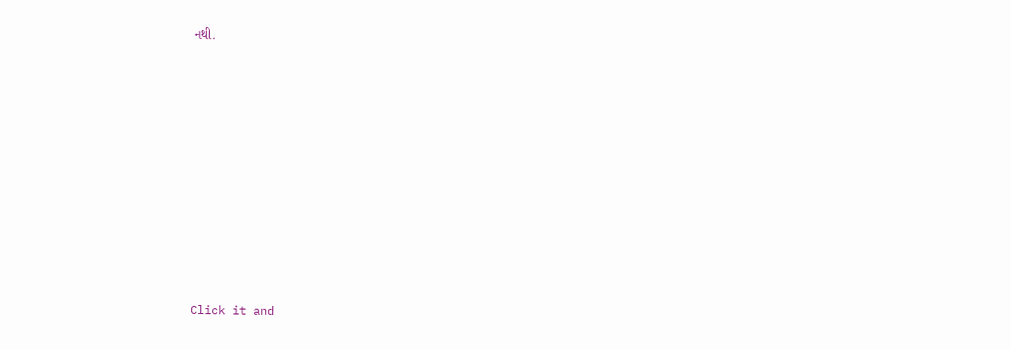નથી.












Click it and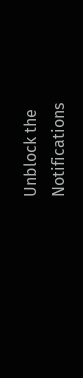Unblock the Notifications